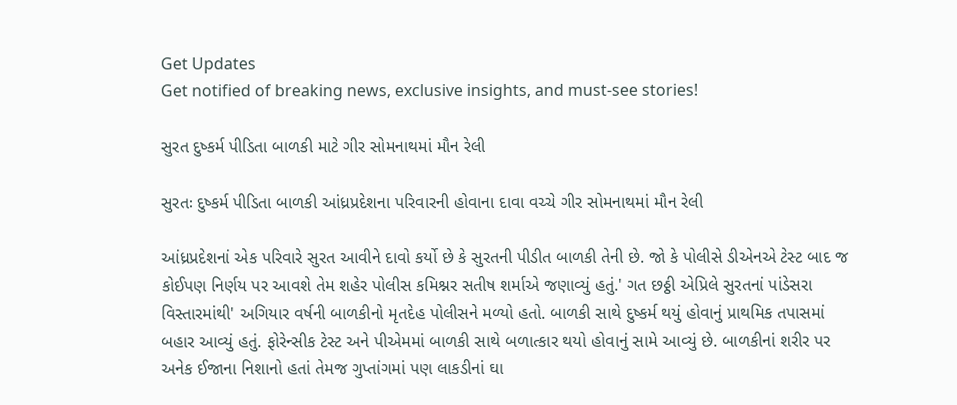Get Updates
Get notified of breaking news, exclusive insights, and must-see stories!

સુરત દુષ્કર્મ પીડિતા બાળકી માટે ગીર સોમનાથમાં મૌન રેલી

સુરતઃ દુષ્કર્મ પીડિતા બાળકી આંધ્રપ્રદેશના પરિવારની હોવાના દાવા વચ્ચે ગીર સોમનાથમાં મૌન રેલી

આંધ્રપ્રદેશનાં એક પરિવારે સુરત આવીને દાવો કર્યો છે કે સુરતની પીડીત બાળકી તેની છે. જો કે પોલીસે ડીએનએ ટેસ્ટ બાદ જ કોઈપણ નિર્ણય પર આવશે તેમ શહેર પોલીસ કમિશ્નર સતીષ શર્માએ જણાવ્યું હતું.' ગત છઠ્ઠી એપ્રિલે સુરતનાં પાંડેસરા વિસ્તારમાંથી' અગિયાર વર્ષની બાળકીનો મૃતદેહ પોલીસને મળ્યો હતો. બાળકી સાથે દુષ્કર્મ થયું હોવાનું પ્રાથમિક તપાસમાં બહાર આવ્યું હતું. ફોરેન્સીક ટેસ્ટ અને પીએમમાં બાળકી સાથે બળાત્કાર થયો હોવાનું સામે આવ્યું છે. બાળકીનાં શરીર પર અનેક ઈજાના નિશાનો હતાં તેમજ ગુપ્તાંગમાં પણ લાકડીનાં ઘા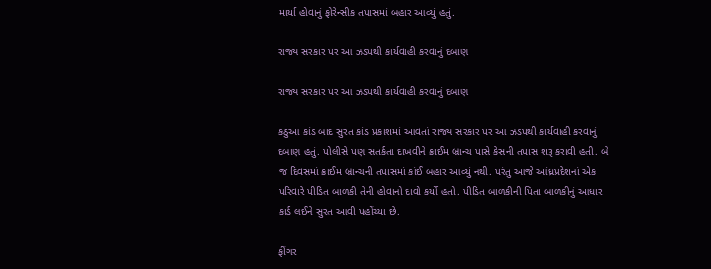માર્યા હોવાનું ફોરેન્સીક તપાસમાં બહાર આવ્યું હતું.

રાજ્ય સરકાર પર આ ઝડપથી કાર્યવાહી કરવાનું દબાણ

રાજ્ય સરકાર પર આ ઝડપથી કાર્યવાહી કરવાનું દબાણ

કઠુઆ કાંડ બાદ સુરત કાંડ પ્રકાશમાં આવતાં રાજ્ય સરકાર પર આ ઝડપથી કાર્યવાહી કરવાનું દબાણ હતું. પોલીસે પણ સતર્કતા દાખવીને ક્રાઈમ બ્રાન્ચ પાસે કેસની તપાસ શરૂ કરાવી હતી. બે જ દિવસમાં ક્રાઈમ બ્રાન્ચની તપાસમાં કાંઈ બહાર આવ્યું નથી. પરંતુ આજે આંધ્રપ્રદેશનાં એક પરિવારે પીડિત બાળકી તેની હોવાનો દાવો કર્યો હતો. પીડિત બાળકીની પિતા બાળકીનું આધાર કાર્ડ લઈને સુરત આવી પહોંચ્યા છે.

ફીંગર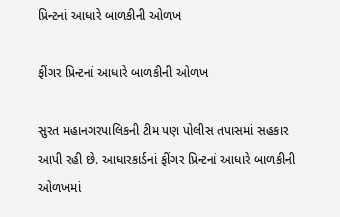પ્રિન્ટનાં આધારે બાળકીની ઓળખ

ફીંગર પ્રિન્ટનાં આધારે બાળકીની ઓળખ

સુરત મહાનગરપાલિકની ટીમ પણ પોલીસ તપાસમાં સહકાર આપી રહી છે. આધારકાર્ડનાં ફીંગર પ્રિન્ટનાં આધારે બાળકીની ઓળખમાં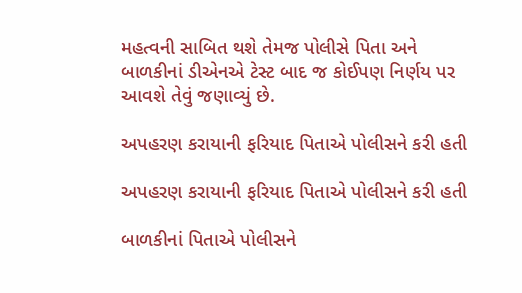મહત્વની સાબિત થશે તેમજ પોલીસે પિતા અને બાળકીનાં ડીએનએ ટેસ્ટ બાદ જ કોઈપણ નિર્ણય પર આવશે તેવું જણાવ્યું છે.

અપહરણ કરાયાની ફરિયાદ પિતાએ પોલીસને કરી હતી

અપહરણ કરાયાની ફરિયાદ પિતાએ પોલીસને કરી હતી

બાળકીનાં પિતાએ પોલીસને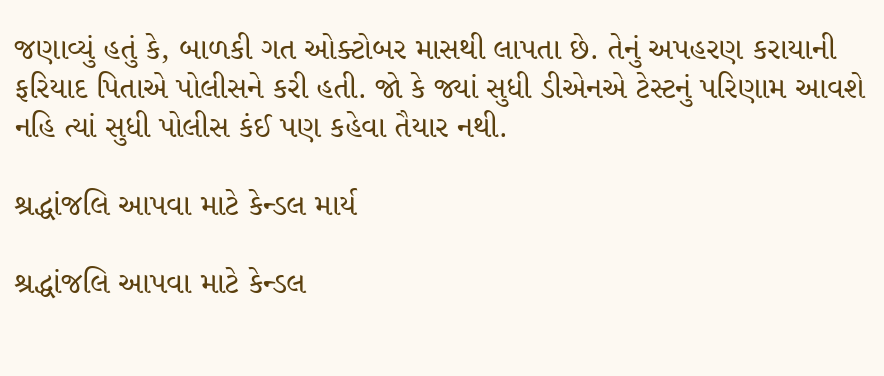જણાવ્યું હતું કે, બાળકી ગત ઓક્ટોબર માસથી લાપતા છે. તેનું અપહરણ કરાયાની ફરિયાદ પિતાએ પોલીસને કરી હતી. જો કે જ્યાં સુધી ડીએનએ ટેસ્ટનું પરિણામ આવશે નહિ ત્યાં સુધી પોલીસ કંઈ પણ કહેવા તૈયાર નથી.

શ્રદ્ધાંજલિ આપવા માટે કેન્ડલ માર્ય

શ્રદ્ધાંજલિ આપવા માટે કેન્ડલ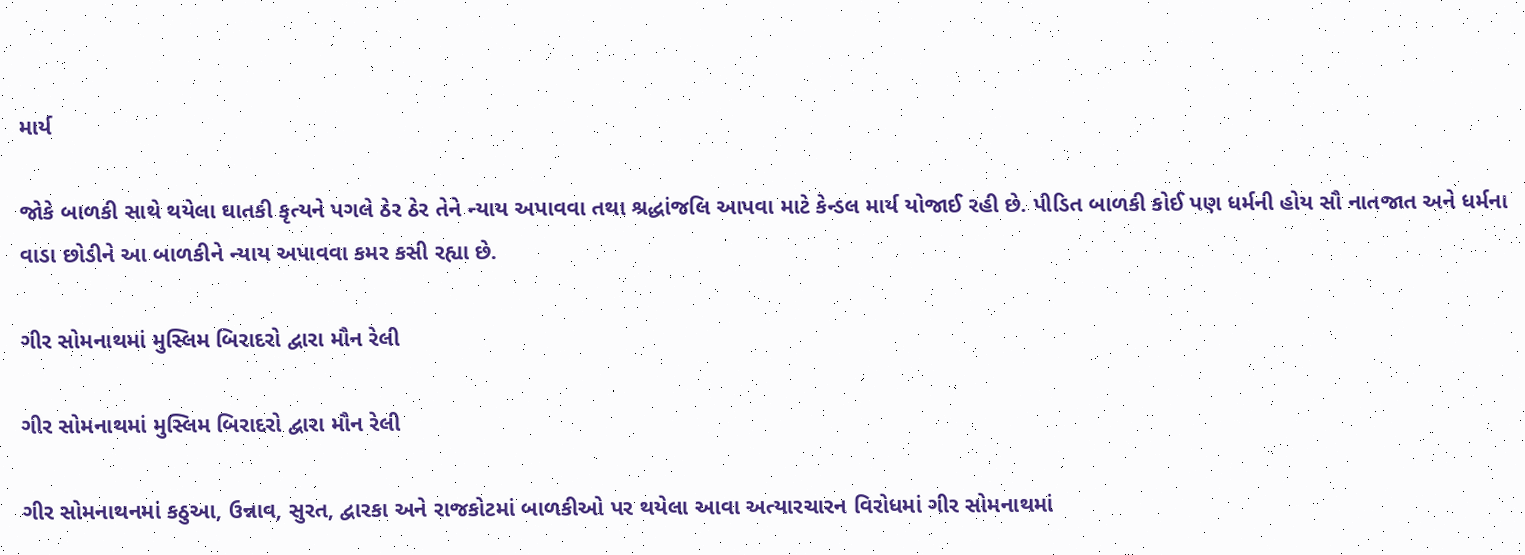માર્ય

જોકે બાળકી સાથે થયેલા ઘાતકી કૃત્યને પગલે ઠેર ઠેર તેને ન્યાય અપાવવા તથા શ્રદ્ધાંજલિ આપવા માટે કેન્ડલ માર્ય યોજાઈ રહી છે. પીડિત બાળકી કોઈ પણ ધર્મની હોય સૌ નાતજાત અને ધર્મના વાડા છોડીને આ બાળકીને ન્યાય અપાવવા કમર કસી રહ્યા છે.

ગીર સોમનાથમાં મુસ્લિમ બિરાદરો દ્વારા મૌન રેલી

ગીર સોમનાથમાં મુસ્લિમ બિરાદરો દ્વારા મૌન રેલી

ગીર સોમનાથનમાં કઠુઆ, ઉન્નાવ, સુરત, દ્વારકા અને રાજકોટમાં બાળકીઓ પર થયેલા આવા અત્યારચારન વિરોધમાં ગીર સોમનાથમાં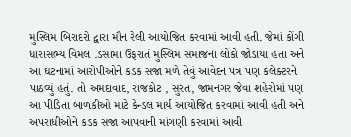મુસ્લિમ બિરાદરો દ્વારા મૌન રેલી આયોજિત કરવામાં આવી હતી. જેમાં કોંગી ધારાસભ્ય વિમલ .ડસામા ઉફરાતં મુસ્લિમ સમાજના લોકો જોડાયા હતા અને આ ઘટનામાં આરોપીઓને કડક સજા મળે તેવું આવેદન પત્ર પણ કલેક્ટરને પાઠવ્યું હતું. તો અમદાવાદ, રાજકોટ , સુરત, જામનગર જેવા શહેરોમાં પણ આ પીડિતા બાળકીઓ માટે કેન્ડલ માર્ય આયોજિત કરવામાં આવી હતી અને અપરાધીઓને કડક સજા આપવાની માંગણી કરવામાં આવી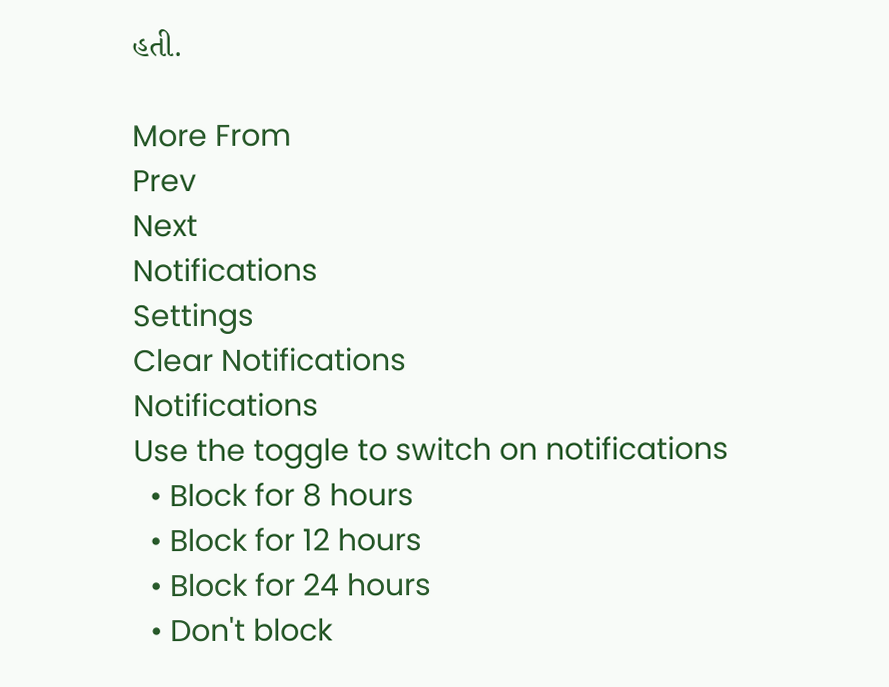હતી.

More From
Prev
Next
Notifications
Settings
Clear Notifications
Notifications
Use the toggle to switch on notifications
  • Block for 8 hours
  • Block for 12 hours
  • Block for 24 hours
  • Don't block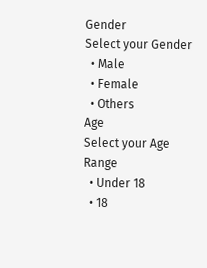Gender
Select your Gender
  • Male
  • Female
  • Others
Age
Select your Age Range
  • Under 18
  • 18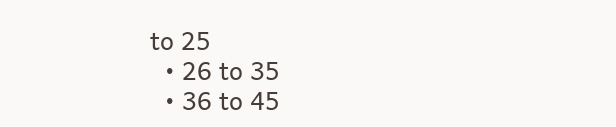to 25
  • 26 to 35
  • 36 to 45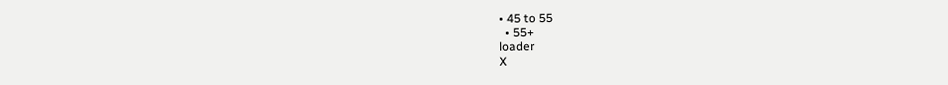• 45 to 55
  • 55+
loader
X